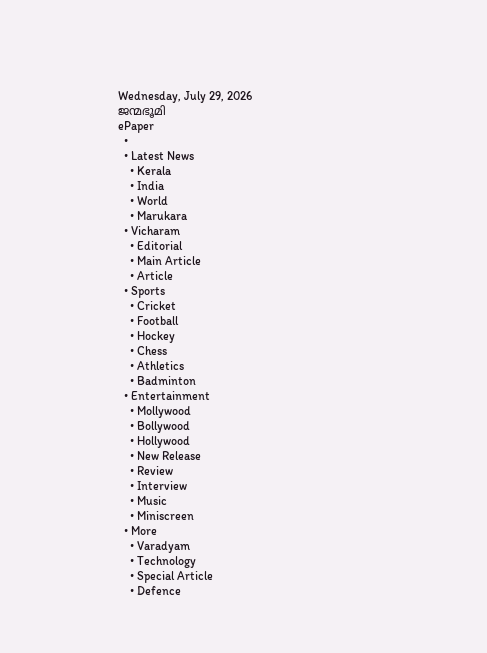Wednesday, July 29, 2026
ജന്മഭൂമി
ePaper
  •
  • Latest News
    • Kerala
    • India
    • World
    • Marukara
  • Vicharam
    • Editorial
    • Main Article
    • Article
  • Sports
    • Cricket
    • Football
    • Hockey
    • Chess
    • Athletics
    • Badminton
  • Entertainment
    • Mollywood
    • Bollywood
    • Hollywood
    • New Release
    • Review
    • Interview
    • Music
    • Miniscreen
  • More
    • Varadyam
    • Technology
    • Special Article
    • Defence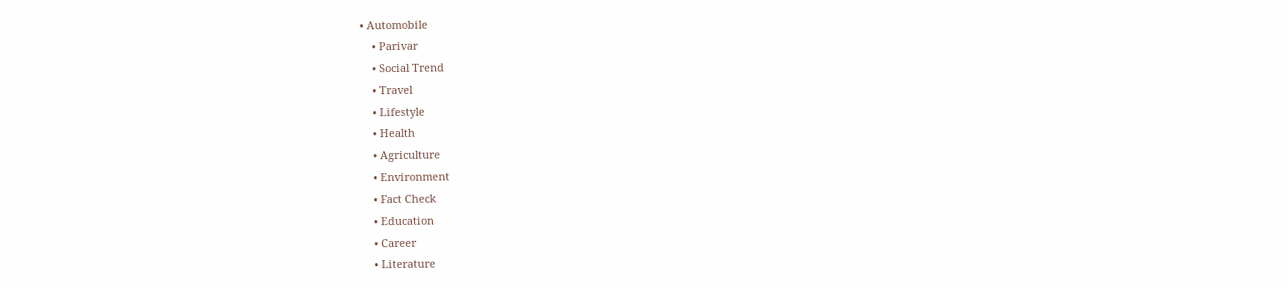• Automobile
    • Parivar
    • Social Trend
    • Travel
    • Lifestyle
    • Health
    • Agriculture
    • Environment
    • Fact Check
    • Education
    • Career
    • Literature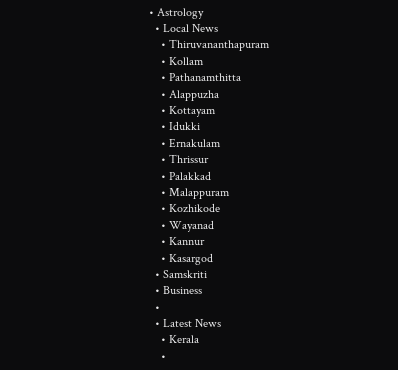• Astrology
  • Local News
    • Thiruvananthapuram
    • Kollam
    • Pathanamthitta
    • Alappuzha
    • Kottayam
    • Idukki
    • Ernakulam
    • Thrissur
    • Palakkad
    • Malappuram
    • Kozhikode
    • Wayanad
    • Kannur
    • Kasargod
  • Samskriti
  • Business
  •
  • Latest News
    • Kerala
    •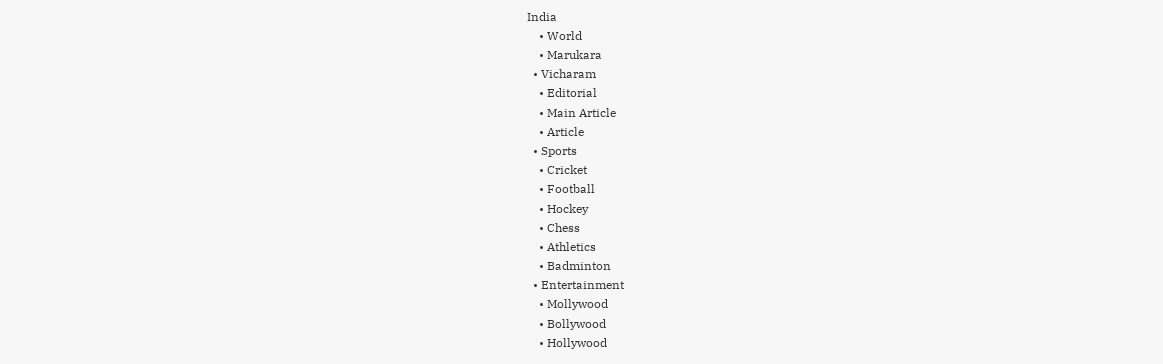India
    • World
    • Marukara
  • Vicharam
    • Editorial
    • Main Article
    • Article
  • Sports
    • Cricket
    • Football
    • Hockey
    • Chess
    • Athletics
    • Badminton
  • Entertainment
    • Mollywood
    • Bollywood
    • Hollywood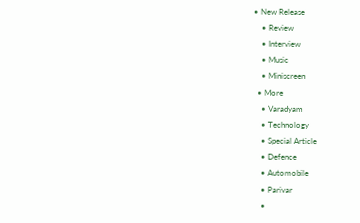• New Release
    • Review
    • Interview
    • Music
    • Miniscreen
  • More
    • Varadyam
    • Technology
    • Special Article
    • Defence
    • Automobile
    • Parivar
    •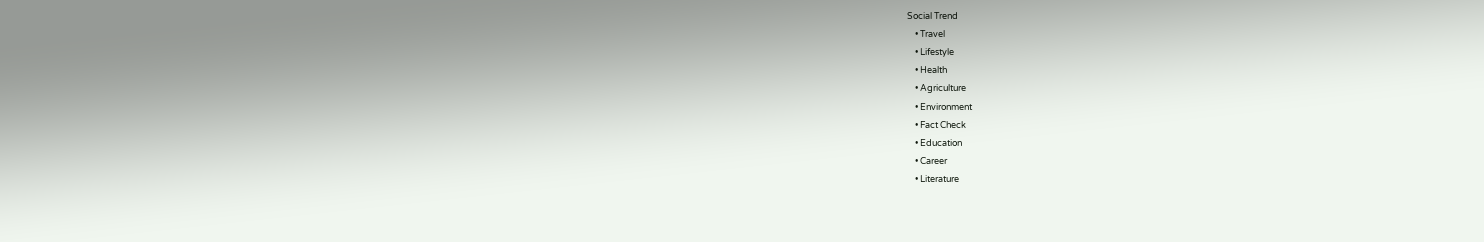Social Trend
    • Travel
    • Lifestyle
    • Health
    • Agriculture
    • Environment
    • Fact Check
    • Education
    • Career
    • Literature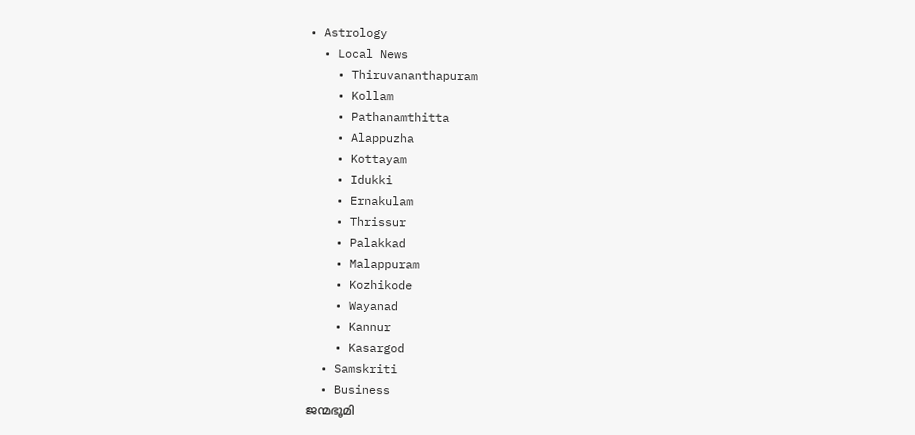• Astrology
  • Local News
    • Thiruvananthapuram
    • Kollam
    • Pathanamthitta
    • Alappuzha
    • Kottayam
    • Idukki
    • Ernakulam
    • Thrissur
    • Palakkad
    • Malappuram
    • Kozhikode
    • Wayanad
    • Kannur
    • Kasargod
  • Samskriti
  • Business
ജന്മഭൂമി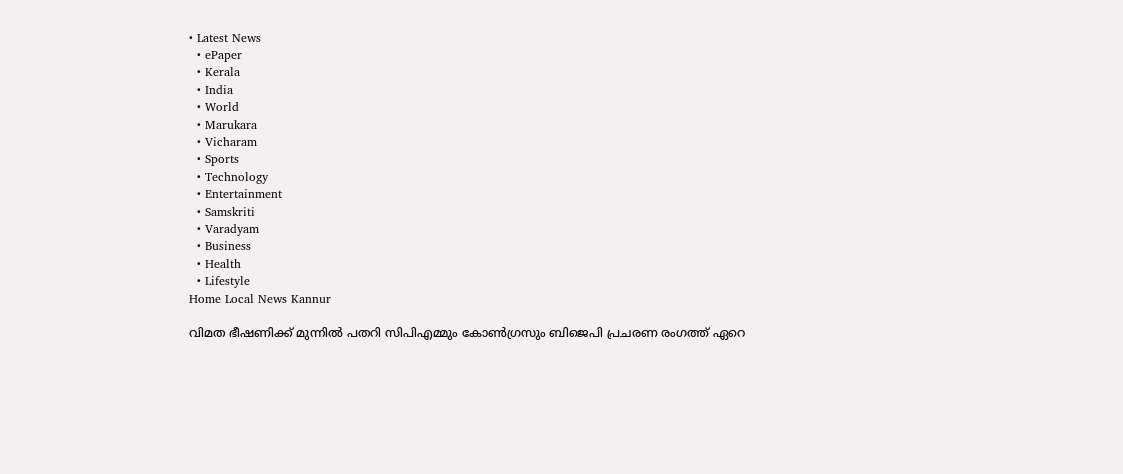• Latest News
  • ePaper
  • Kerala
  • India
  • World
  • Marukara
  • Vicharam
  • Sports
  • Technology
  • Entertainment
  • Samskriti
  • Varadyam
  • Business
  • Health
  • Lifestyle
Home Local News Kannur

വിമത ഭീഷണിക്ക് മുന്നില്‍ പതറി സിപിഎമ്മും കോണ്‍ഗ്രസും ബിജെപി പ്രചരണ രംഗത്ത് ഏറെ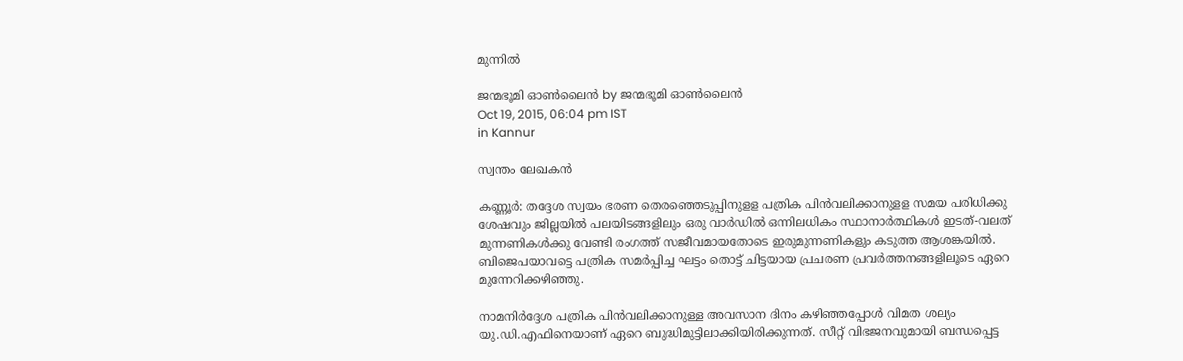മുന്നില്‍

ജന്മഭൂമി ഓണ്‍ലൈന്‍ by ജന്മഭൂമി ഓണ്‍ലൈന്‍
Oct 19, 2015, 06:04 pm IST
in Kannur

സ്വന്തം ലേഖകന്‍

കണ്ണൂര്‍: തദ്ദേശ സ്വയം ഭരണ തെരഞ്ഞെടുപ്പിനുളള പത്രിക പിന്‍വലിക്കാനുളള സമയ പരിധിക്കു ശേഷവും ജില്ലയില്‍ പലയിടങ്ങളിലും ഒരു വാര്‍ഡില്‍ ഒന്നിലധികം സ്ഥാനാര്‍ത്ഥികള്‍ ഇടത്-വലത് മുന്നണികള്‍ക്കു വേണ്ടി രംഗത്ത് സജീവമായതോടെ ഇരുമുന്നണികളും കടുത്ത ആശങ്കയില്‍. ബിജെപയാവട്ടെ പത്രിക സമര്‍പ്പിച്ച ഘട്ടം തൊട്ട് ചിട്ടയായ പ്രചരണ പ്രവര്‍ത്തനങ്ങളിലൂടെ ഏറെ മുന്നേറിക്കഴിഞ്ഞു.

നാമനിര്‍ദ്ദേശ പത്രിക പിന്‍വലിക്കാനുള്ള അവസാന ദിനം കഴിഞ്ഞപ്പോള്‍ വിമത ശല്യം യു.ഡി.എഫിനെയാണ് ഏറെ ബുദ്ധിമുട്ടിലാക്കിയിരിക്കുന്നത്. സീറ്റ് വിഭജനവുമായി ബന്ധപ്പെട്ട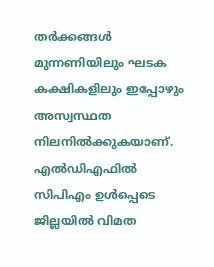തര്‍ക്കങ്ങള്‍ മുന്നണിയിലും ഘടക കക്ഷികളിലും ഇപ്പോഴും അസ്വസ്ഥത നിലനില്‍ക്കുകയാണ്. എല്‍ഡിഎഫില്‍ സിപിഎം ഉള്‍പ്പെടെ ജില്ലയില്‍ വിമത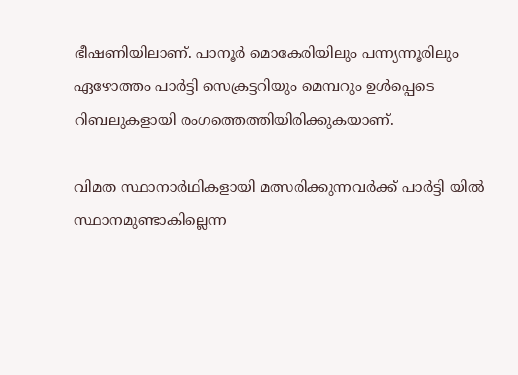ഭീഷണിയിലാണ്. പാനൂര്‍ മൊകേരിയിലും പന്ന്യന്നൂരിലും ഏഴോത്തം പാര്‍ട്ടി സെക്രട്ടറിയും മെമ്പറും ഉള്‍പ്പെടെ റിബലുകളായി രംഗത്തെത്തിയിരിക്കുകയാണ്.

വിമത സ്ഥാനാര്‍ഥികളായി മത്സരിക്കുന്നവര്‍ക്ക് പാര്‍ട്ടി യില്‍ സ്ഥാനമുണ്ടാകില്ലെന്ന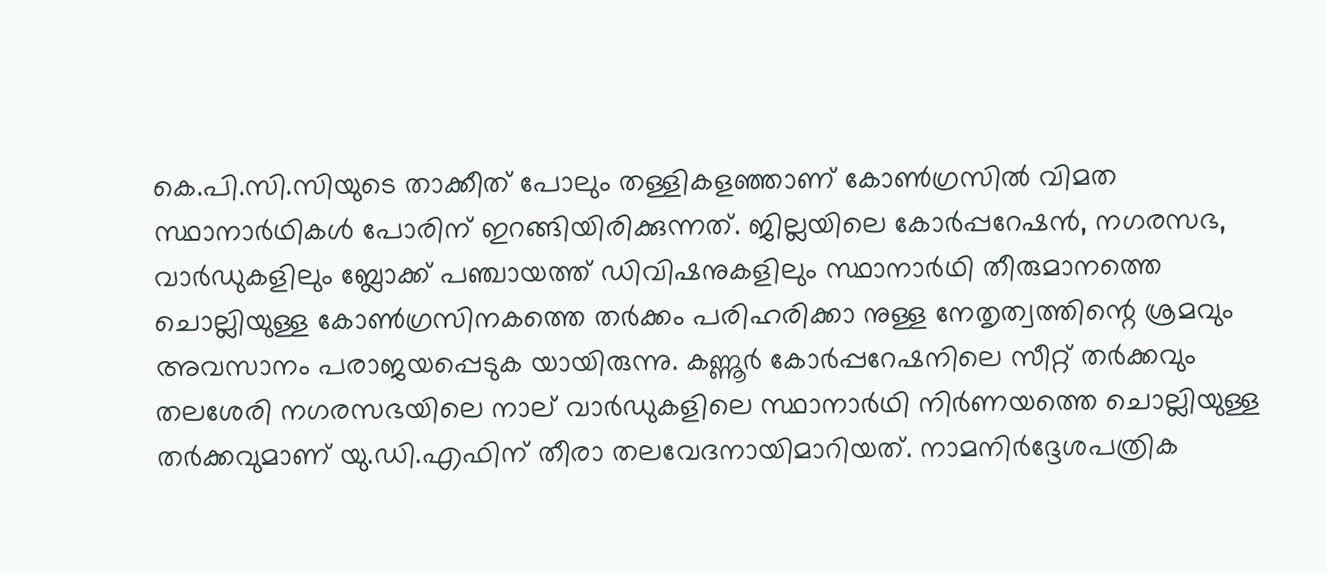കെ.പി.സി.സിയുടെ താക്കീത് പോലും തള്ളികളഞ്ഞാണ് കോണ്‍ഗ്രസില്‍ വിമത സ്ഥാനാര്‍ഥികള്‍ പോരിന് ഇറങ്ങിയിരിക്കുന്നത്. ജില്ലയിലെ കോര്‍പ്പറേഷന്‍, നഗരസഭ, വാര്‍ഡുകളിലും ബ്ലോക്ക് പഞ്ചായത്ത് ഡിവിഷനുകളിലും സ്ഥാനാര്‍ഥി തീരുമാനത്തെ ചൊല്ലിയുള്ള കോണ്‍ഗ്രസിനകത്തെ തര്‍ക്കം പരിഹരിക്കാ നുള്ള നേതൃത്വത്തിന്റെ ശ്രമവും അവസാനം പരാജയപ്പെടുക യായിരുന്നു. കണ്ണൂര്‍ കോര്‍പ്പറേഷനിലെ സീറ്റ് തര്‍ക്കവും തലശേരി നഗരസഭയിലെ നാല് വാര്‍ഡുകളിലെ സ്ഥാനാര്‍ഥി നിര്‍ണയത്തെ ചൊല്ലിയുള്ള തര്‍ക്കവുമാണ് യു.ഡി.എഫിന് തീരാ തലവേദനായിമാറിയത്. നാമനിര്‍ദ്ദേശപത്രിക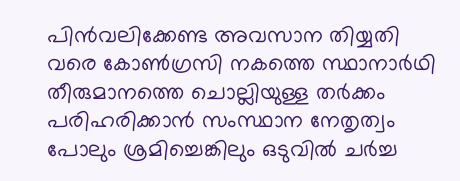പിന്‍വലിക്കേണ്ട അവസാന തിയ്യതി വരെ കോണ്‍ഗ്രസി നകത്തെ സ്ഥാനാര്‍ഥി തീരുമാനത്തെ ചൊല്ലിയുള്ള തര്‍ക്കം പരിഹരിക്കാന്‍ സംസ്ഥാന നേതൃത്വം പോലും ശ്രമിച്ചെങ്കിലും ഒടുവില്‍ ചര്‍ച്ച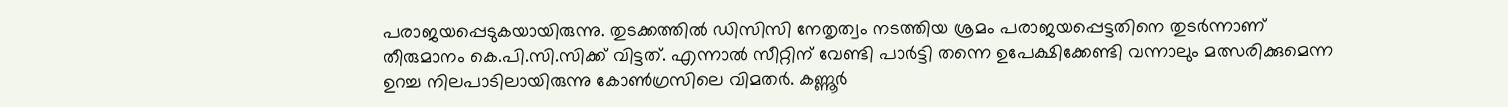പരാജയപ്പെടുകയായിരുന്നു. തുടക്കത്തില്‍ ഡിസിസി നേതൃത്വം നടത്തിയ ശ്രമം പരാജയപ്പെട്ടതിനെ തുടര്‍ന്നാണ് തീരുമാനം കെ.പി.സി.സിക്ക് വിട്ടത്. എന്നാല്‍ സീറ്റിന് വേണ്ടി പാര്‍ട്ടി തന്നെ ഉപേക്ഷിക്കേണ്ടി വന്നാലും മത്സരിക്കുമെന്ന ഉറച്ച നിലപാടിലായിരുന്നു കോണ്‍ഗ്രസിലെ വിമതര്‍. കണ്ണൂര്‍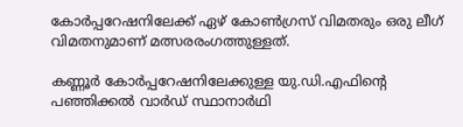കോര്‍പ്പറേഷനിലേക്ക് ഏഴ് കോണ്‍ഗ്രസ് വിമതരും ഒരു ലീഗ് വിമതനുമാണ് മത്സരരംഗത്തുള്ളത്.

കണ്ണൂര്‍ കോര്‍പ്പറേഷനിലേക്കുള്ള യു.ഡി.എഫിന്റെ പഞ്ഞിക്കല്‍ വാര്‍ഡ് സ്ഥാനാര്‍ഥി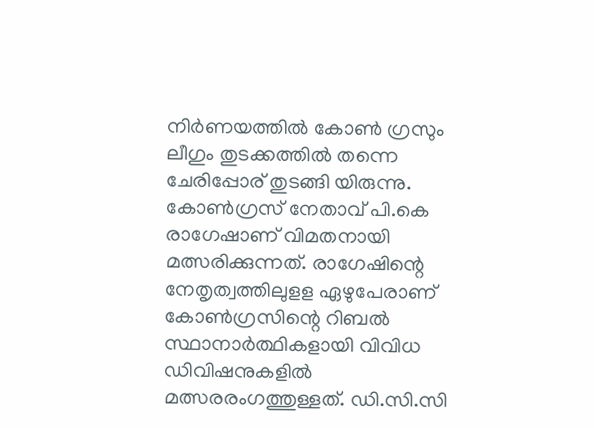നിര്‍ണയത്തില്‍ കോണ്‍ ഗ്രസും ലീഗും തുടക്കത്തില്‍ തന്നെ ചേരിപ്പോര് തുടങ്ങി യിരുന്നു. കോണ്‍ഗ്രസ് നേതാവ് പി.കെ രാഗേഷാണ് വിമതനായി മത്സരിക്കുന്നത്. രാഗേഷിന്റെ നേതൃത്വത്തിലുളള ഏഴുപേരാണ് കോണ്‍ഗ്രസിന്റെ റിബല്‍ സ്ഥാനാര്‍ത്ഥികളായി വിവിധ ഡിവിഷനുകളില്‍ മത്സരരംഗത്തുള്ളത്. ഡി.സി.സി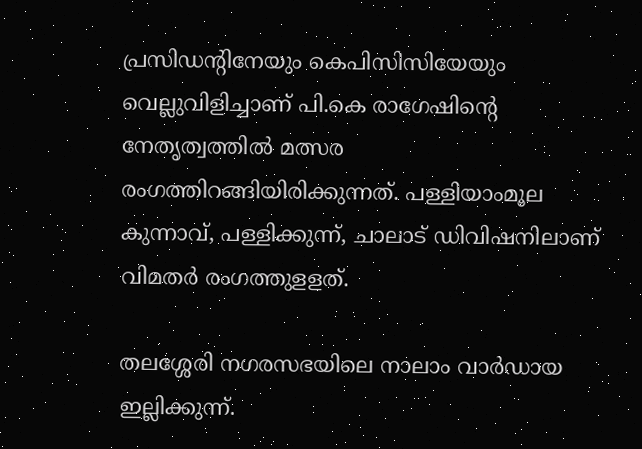പ്രസിഡന്റിനേയും കെപിസിസിയേയും വെല്ലുവിളിച്ചാണ് പി.കെ രാഗേഷിന്റെ നേതൃത്വത്തില്‍ മത്സര രംഗത്തിറങ്ങിയിരിക്കുന്നത്. പള്ളിയാംമൂല കുന്നാവ്, പള്ളിക്കുന്ന്, ചാലാട് ഡിവിഷനിലാണ് വിമതര്‍ രംഗത്തുളളത്.

തലശ്ശേരി നഗരസഭയിലെ നാലാം വാര്‍ഡായ ഇല്ലിക്കുന്ന്.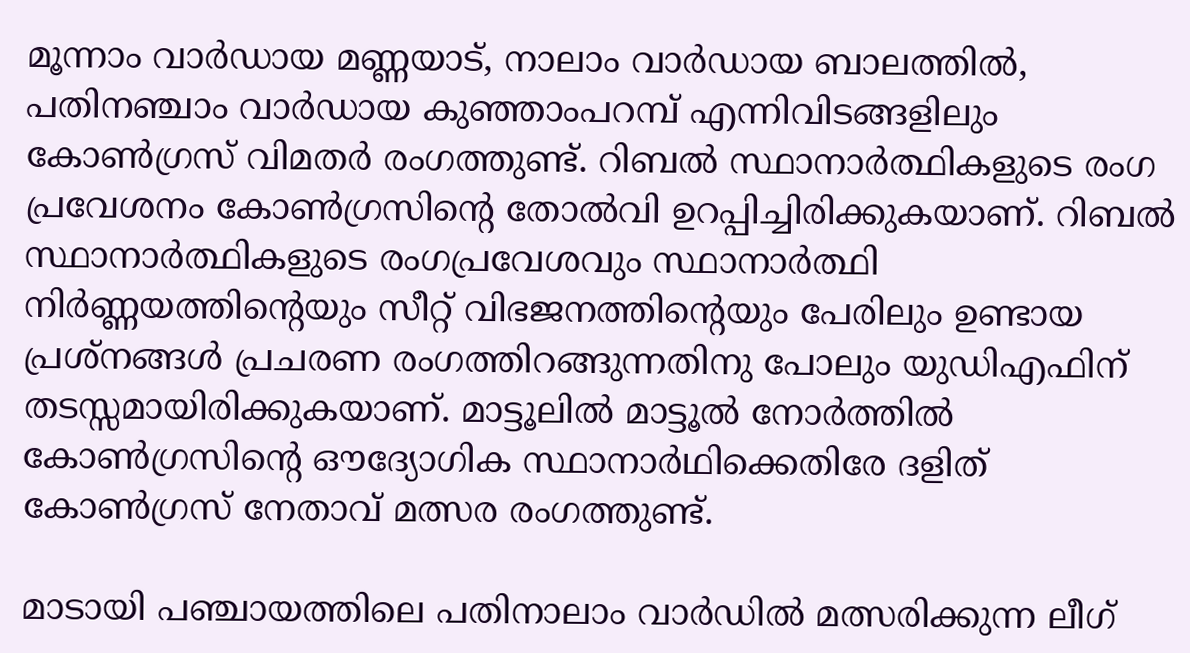മൂന്നാം വാര്‍ഡായ മണ്ണയാട്, നാലാം വാര്‍ഡായ ബാലത്തില്‍, പതിനഞ്ചാം വാര്‍ഡായ കുഞ്ഞാംപറമ്പ് എന്നിവിടങ്ങളിലും കോണ്‍ഗ്രസ് വിമതര്‍ രംഗത്തുണ്ട്. റിബല്‍ സ്ഥാനാര്‍ത്ഥികളുടെ രംഗ പ്രവേശനം കോണ്‍ഗ്രസിന്റെ തോല്‍വി ഉറപ്പിച്ചിരിക്കുകയാണ്. റിബല്‍ സ്ഥാനാര്‍ത്ഥികളുടെ രംഗപ്രവേശവും സ്ഥാനാര്‍ത്ഥി നിര്‍ണ്ണയത്തിന്റെയും സീറ്റ് വിഭജനത്തിന്റെയും പേരിലും ഉണ്ടായ പ്രശ്‌നങ്ങള്‍ പ്രചരണ രംഗത്തിറങ്ങുന്നതിനു പോലും യുഡിഎഫിന് തടസ്സമായിരിക്കുകയാണ്. മാട്ടൂലില്‍ മാട്ടൂല്‍ നോര്‍ത്തില്‍ കോണ്‍ഗ്രസിന്റെ ഔദ്യോഗിക സ്ഥാനാര്‍ഥിക്കെതിരേ ദളിത് കോണ്‍ഗ്രസ് നേതാവ് മത്സര രംഗത്തുണ്ട്.

മാടായി പഞ്ചായത്തിലെ പതിനാലാം വാര്‍ഡില്‍ മത്സരിക്കുന്ന ലീഗ്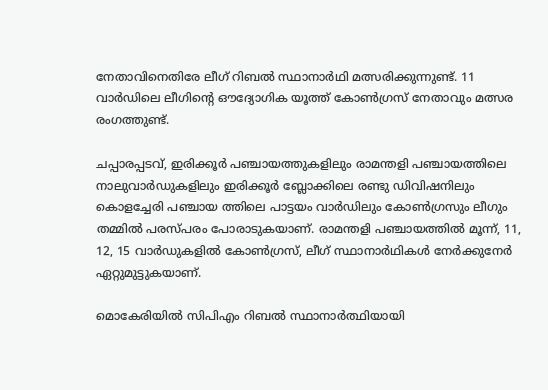നേതാവിനെതിരേ ലീഗ് റിബല്‍ സ്ഥാനാര്‍ഥി മത്സരിക്കുന്നുണ്ട്. 11 വാര്‍ഡിലെ ലീഗിന്റെ ഔദ്യോഗിക യൂത്ത് കോണ്‍ഗ്രസ് നേതാവും മത്സര രംഗത്തുണ്ട്.

ചപ്പാരപ്പടവ്, ഇരിക്കൂര്‍ പഞ്ചായത്തുകളിലും രാമന്തളി പഞ്ചായത്തിലെ നാലുവാര്‍ഡുകളിലും ഇരിക്കൂര്‍ ബ്ലോക്കിലെ രണ്ടു ഡിവിഷനിലും കൊളച്ചേരി പഞ്ചായ ത്തിലെ പാട്ടയം വാര്‍ഡിലും കോണ്‍ഗ്രസും ലീഗും തമ്മില്‍ പരസ്പരം പോരാടുകയാണ്. രാമന്തളി പഞ്ചായത്തില്‍ മൂന്ന്, 11, 12, 15 വാര്‍ഡുകളില്‍ കോണ്‍ഗ്രസ്, ലീഗ് സ്ഥാനാര്‍ഥികള്‍ നേര്‍ക്കുനേര്‍ ഏറ്റുമുട്ടുകയാണ്.

മൊകേരിയില്‍ സിപിഎം റിബല്‍ സ്ഥാനാര്‍ത്ഥിയായി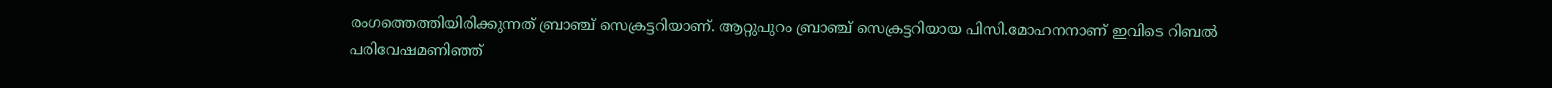രംഗത്തെത്തിയിരിക്കുന്നത് ബ്രാഞ്ച് സെക്രട്ടറിയാണ്. ആറ്റുപുറം ബ്രാഞ്ച് സെക്രട്ടറിയായ പിസി.മോഹനനാണ് ഇവിടെ റിബല്‍ പരിവേഷമണിഞ്ഞ്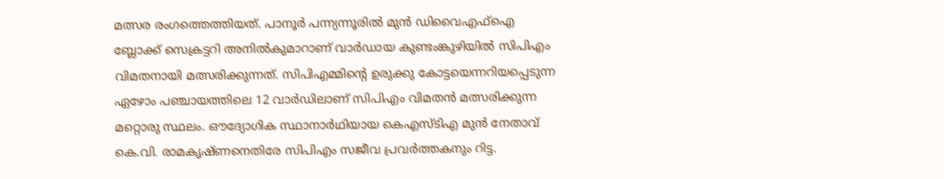മത്സര രംഗത്തെത്തിയത്. പാനൂര്‍ പന്ന്യന്നൂരില്‍ മുന്‍ ഡിവൈഎഫ്‌ഐ ബ്ലോക്ക് സെക്രട്ടറി അനില്‍കുമാറാണ് വാര്‍ഡായ കുണ്ടംങ്കുഴിയില്‍ സിപിഎം വിമതനായി മത്സരിക്കുന്നത്. സിപിഎമ്മിന്റെ ഉരുക്കു കോട്ടയെന്നറിയപ്പെടുന്ന ഏഴോം പഞ്ചായത്തിലെ 12 വാര്‍ഡിലാണ് സിപിഎം വിമതന്‍ മത്സരിക്കുന്ന മറ്റൊരു സ്ഥലം. ഔദ്യോഗിക സ്ഥാനാര്‍ഥിയായ കെഎസ്ടിഎ മുന്‍ നേതാവ് കെ.വി. രാമകൃഷ്ണനെതിരേ സിപിഎം സജീവ പ്രവര്‍ത്തകനും റിട്ട.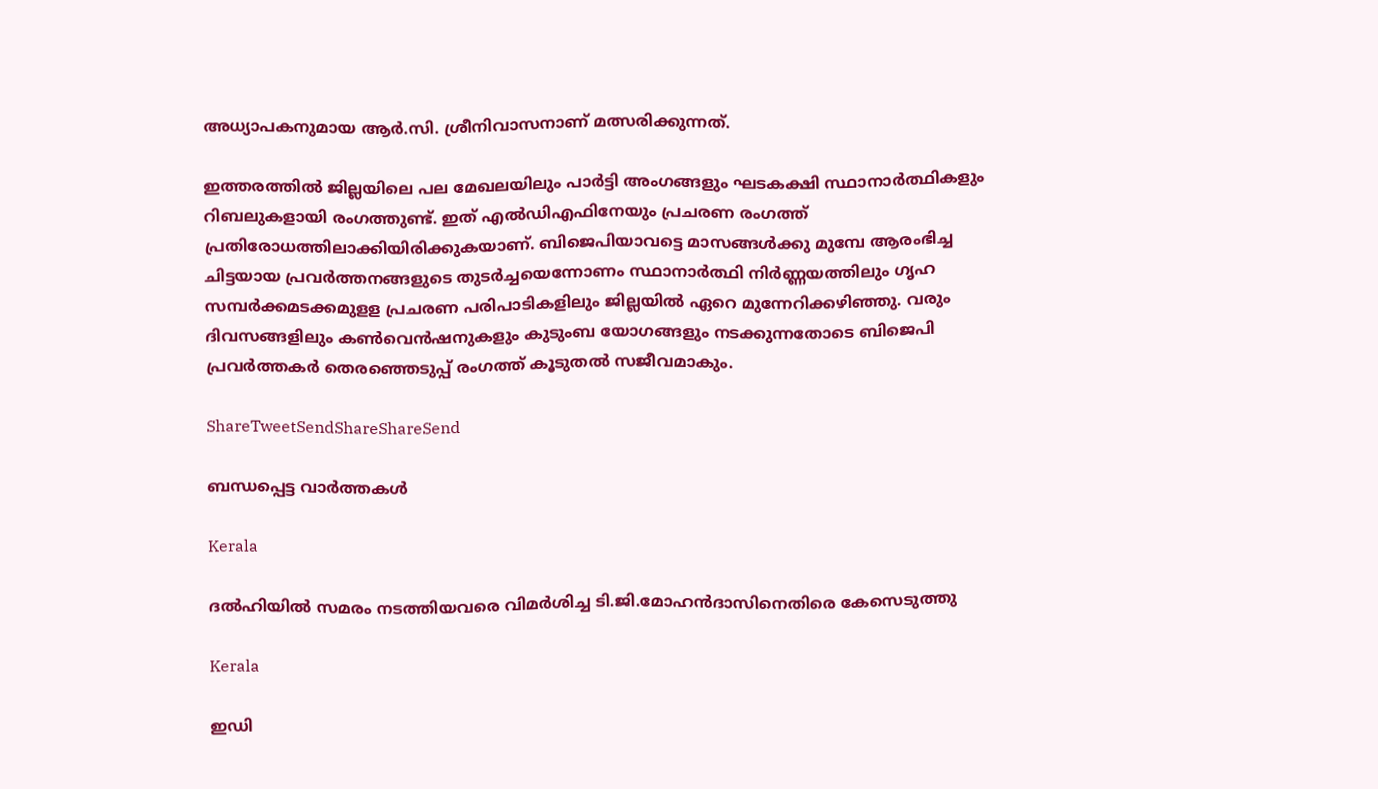അധ്യാപകനുമായ ആര്‍.സി. ശ്രീനിവാസനാണ് മത്സരിക്കുന്നത്.

ഇത്തരത്തില്‍ ജില്ലയിലെ പല മേഖലയിലും പാര്‍ട്ടി അംഗങ്ങളും ഘടകക്ഷി സ്ഥാനാര്‍ത്ഥികളും റിബലുകളായി രംഗത്തുണ്ട്. ഇത് എല്‍ഡിഎഫിനേയും പ്രചരണ രംഗത്ത് പ്രതിരോധത്തിലാക്കിയിരിക്കുകയാണ്. ബിജെപിയാവട്ടെ മാസങ്ങള്‍ക്കു മുമ്പേ ആരംഭിച്ച ചിട്ടയായ പ്രവര്‍ത്തനങ്ങളുടെ തുടര്‍ച്ചയെന്നോണം സ്ഥാനാര്‍ത്ഥി നിര്‍ണ്ണയത്തിലും ഗൃഹ സമ്പര്‍ക്കമടക്കമുളള പ്രചരണ പരിപാടികളിലും ജില്ലയില്‍ ഏറെ മുന്നേറിക്കഴിഞ്ഞു. വരും ദിവസങ്ങളിലും കണ്‍വെന്‍ഷനുകളും കുടുംബ യോഗങ്ങളും നടക്കുന്നതോടെ ബിജെപി പ്രവര്‍ത്തകര്‍ തെരഞ്ഞെടുപ്പ് രംഗത്ത് കൂടുതല്‍ സജീവമാകും.

ShareTweetSendShareShareSend

ബന്ധപ്പെട്ട വാര്‍ത്തകള്‍

Kerala

ദല്‍ഹിയില്‍ സമരം നടത്തിയവരെ വിമര്‍ശിച്ച ടി.ജി.മോഹന്‍ദാസിനെതിരെ കേസെടുത്തു

Kerala

ഇഡി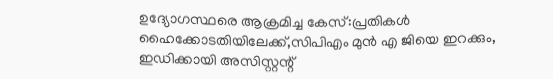ഉദ്യോഗസ്ഥരെ ആക്രമിച്ച കേസ്:പ്രതികള്‍ ഹൈക്കോടതിയിലേക്ക്,സിപിഎം മുന്‍ എ ജിയെ ഇറക്കും, ഇഡിക്കായി അസിസ്റ്റന്റ്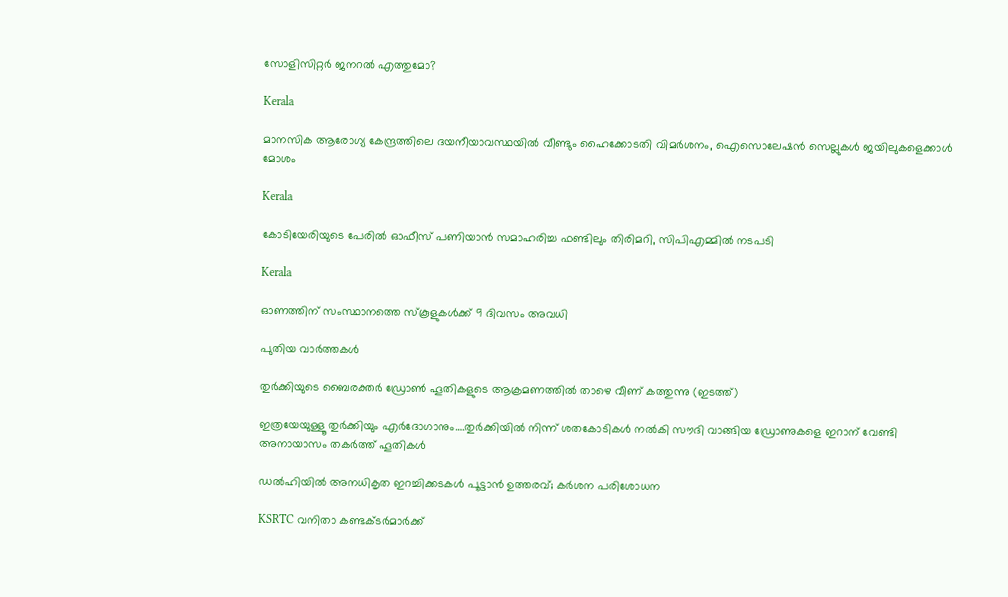സോളിസിറ്റര്‍ ജനറല്‍ എത്തുമോ?

Kerala

മാനസിക ആരോഗ്യ കേന്ദ്രത്തിലെ ദയനീയാവസ്ഥയില്‍ വീണ്ടും ഹൈക്കോടതി വിമര്‍ശനം, ഐസൊലേഷന്‍ സെല്ലുകള്‍ ജയിലുകളെക്കാള്‍ മോശം

Kerala

കോടിയേരിയുടെ പേരിൽ ഓഫീസ് പണിയാൻ സമാഹരിച്ച ഫണ്ടിലും തിരിമറി, സിപിഎമ്മിൽ നടപടി

Kerala

ഓണത്തിന് സംസ്ഥാനത്തെ സ്‌കൂളുകള്‍ക്ക് 9 ദിവസം അവധി

പുതിയ വാര്‍ത്തകള്‍

തുര്‍ക്കിയുടെ ബൈരക്തര്‍ ഡ്രോണ്‍ ഹൂതികളുടെ ആക്രമണത്തില്‍ താഴെ വീണ് കത്തുന്നു (ഇടത്ത്)

ഇത്രയേയുള്ളൂ തുര്‍ക്കിയും എര്‍ദോഗാനും….തുര്‍ക്കിയില്‍ നിന്ന് ശതകോടികള്‍ നല്‍കി സൗദി വാങ്ങിയ ഡ്രോണുകളെ ഇറാന് വേണ്ടി അനായാസം തകര്‍ത്ത് ഹൂതികള്‍

ഡൽഹിയിൽ അനധികൃത ഇറച്ചിക്കടകൾ പൂട്ടാൻ ഉത്തരവ്; കർശന പരിശോധന

KSRTC വനിതാ കണ്ടക്ടര്‍മാര്‍ക്ക്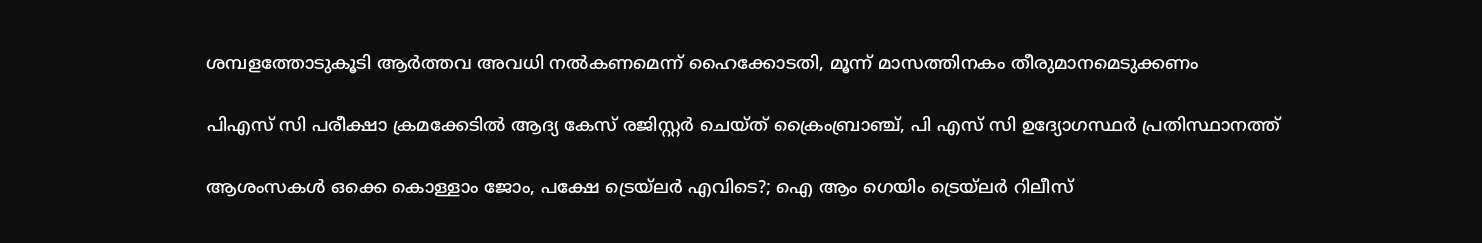ശമ്പളത്തോടുകൂടി ആര്‍ത്തവ അവധി നൽകണമെന്ന് ഹൈക്കോടതി, മൂന്ന് മാസത്തിനകം തീരുമാനമെടുക്കണം

പിഎസ് സി പരീക്ഷാ ക്രമക്കേടില്‍ ആദ്യ കേസ് രജിസ്റ്റര്‍ ചെയ്ത് ക്രൈംബ്രാഞ്ച്, പി എസ് സി ഉദ്യോഗസ്ഥര്‍ പ്രതിസ്ഥാനത്ത്

ആശംസകൾ ഒക്കെ കൊള്ളാം ജോം, പക്ഷേ ട്രെയ്‌ലർ എവിടെ?; ഐ ആം ഗെയിം ട്രെയ്‌ലർ റിലീസ്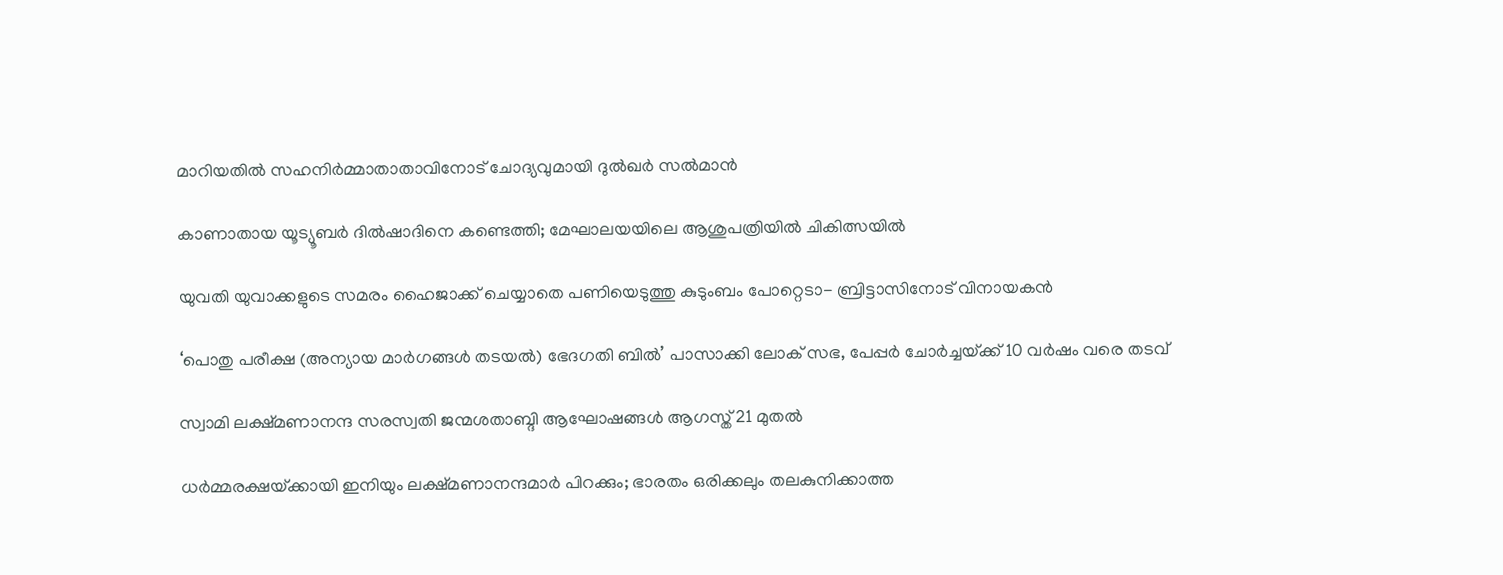മാറിയതിൽ സഹനിർമ്മാതാതാവിനോട് ചോദ്യവുമായി ദുൽഖർ സൽമാൻ

കാണാതായ യൂട്യൂബര്‍ ദില്‍ഷാദിനെ കണ്ടെത്തി; മേഘാലയയിലെ ആശുപത്രിയില്‍ ചികിത്സയില്‍

യുവതി യുവാക്കളുടെ സമരം ഹൈജാക്ക് ചെയ്യാതെ പണിയെടുത്തു കുടുംബം പോറ്റെടാ- ബ്രിട്ടാസിനോട് വിനായകൻ

‘പൊതു പരീക്ഷ (അന്യായ മാർഗങ്ങൾ തടയൽ) ഭേദഗതി ബിൽ’ പാസാക്കി ലോക് സഭ, പേപ്പർ ചോർച്ചയ്‌ക്ക് 10 വർഷം വരെ തടവ്

സ്വാമി ലക്ഷ്മണാനന്ദ സരസ്വതി ജന്മശതാബ്ദി ആഘോഷങ്ങള്‍ ആഗസ്ത് 21 മുതല്‍

ധര്‍മ്മരക്ഷയ്‌ക്കായി ഇനിയും ലക്ഷ്മണാനന്ദമാര്‍ പിറക്കും; ഭാരതം ഒരിക്കലും തലകുനിക്കാത്ത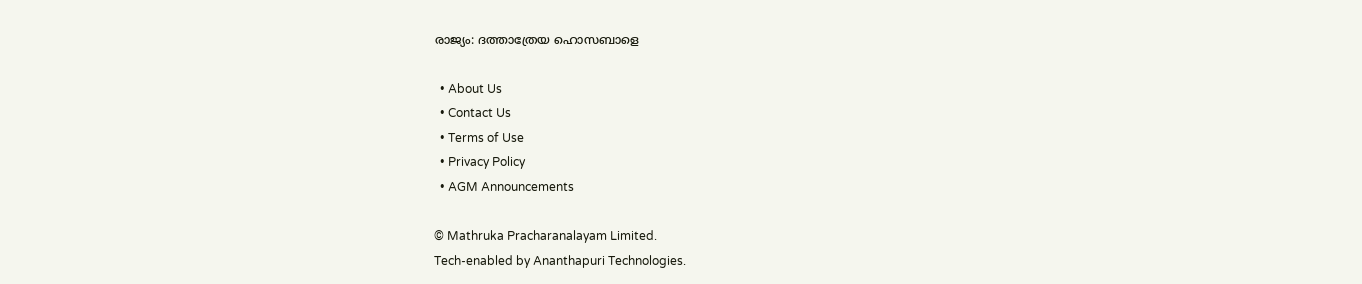രാജ്യം: ദത്താത്രേയ ഹൊസബാളെ

  • About Us
  • Contact Us
  • Terms of Use
  • Privacy Policy
  • AGM Announcements

© Mathruka Pracharanalayam Limited.
Tech-enabled by Ananthapuri Technologies.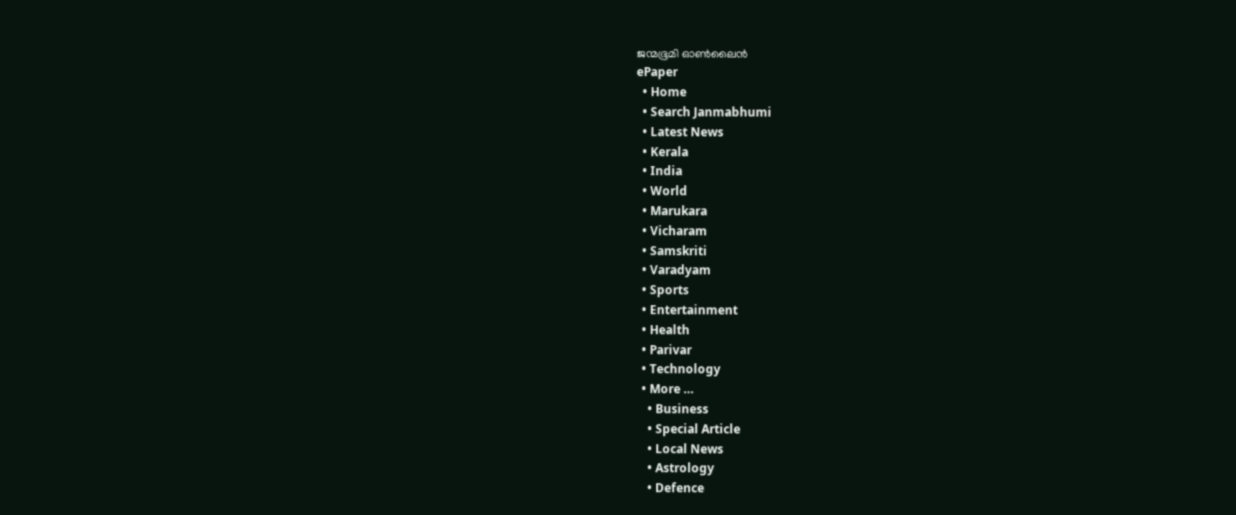ജന്മഭൂമി ഓണ്‍ലൈന്‍
ePaper
  • Home
  • Search Janmabhumi
  • Latest News
  • Kerala
  • India
  • World
  • Marukara
  • Vicharam
  • Samskriti
  • Varadyam
  • Sports
  • Entertainment
  • Health
  • Parivar
  • Technology
  • More …
    • Business
    • Special Article
    • Local News
    • Astrology
    • Defence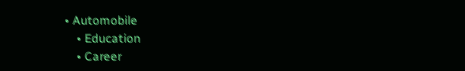• Automobile
    • Education
    • Career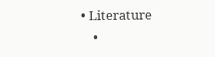• Literature
    •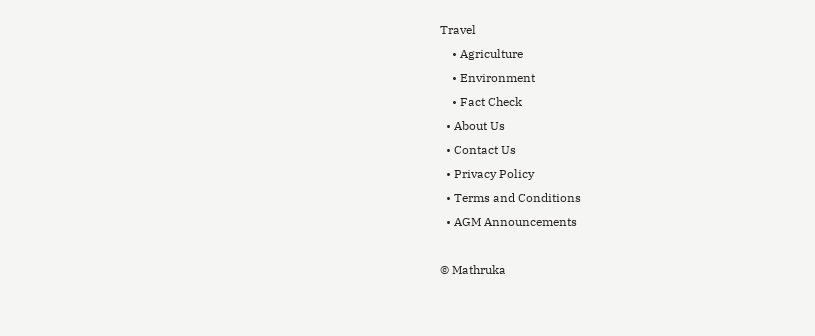Travel
    • Agriculture
    • Environment
    • Fact Check
  • About Us
  • Contact Us
  • Privacy Policy
  • Terms and Conditions
  • AGM Announcements

© Mathruka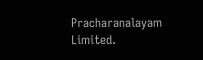Pracharanalayam Limited.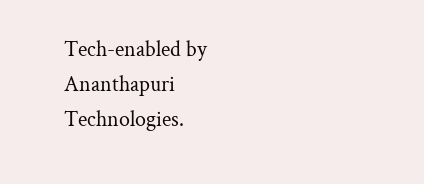Tech-enabled by Ananthapuri Technologies.